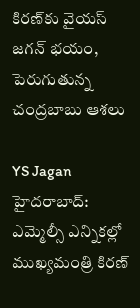కిరణ్‌కు వైయస్ జగన్ భయం, పెరుగుతున్న చంద్రబాబు ఆశలు

YS Jagan
హైదరాబాద్: ఎమ్మెల్సీ ఎన్నికల్లో ముఖ్యమంత్రి కిరణ్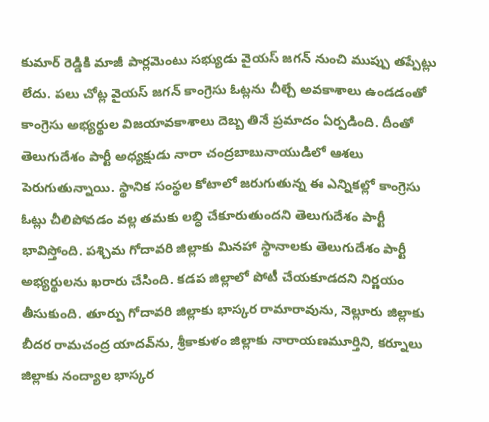కుమార్ రెడ్డికి మాజీ పార్లమెంటు సభ్యుడు వైయస్ జగన్ నుంచి ముప్పు తప్పేట్లు లేదు. పలు చోట్ల వైయస్ జగన్ కాంగ్రెసు ఓట్లను చీల్చే అవకాశాలు ఉండడంతో కాంగ్రెసు అభ్యర్థుల విజయావకాశాలు దెబ్బ తినే ప్రమాదం ఏర్పడింది. దీంతో తెలుగుదేశం పార్టీ అధ్యక్షుడు నారా చంద్రబాబునాయుడిలో ఆశలు పెరుగుతున్నాయి. స్థానిక సంస్థల కోటాలో జరుగుతున్న ఈ ఎన్నికల్లో కాంగ్రెసు ఓట్లు చీలిపోవడం వల్ల తమకు లబ్ధి చేకూరుతుందని తెలుగుదేశం పార్టీ భావిస్తోంది. పశ్చిమ గోదావరి జిల్లాకు మినహా స్థానాలకు తెలుగుదేశం పార్టీ అభ్యర్థులను ఖరారు చేసింది. కడప జిల్లాలో పోటీ చేయకూడదని నిర్ణయం తీసుకుంది. తూర్పు గోదావరి జిల్లాకు భాస్కర రామారావును, నెల్లూరు జిల్లాకు బీదర రామచంద్ర యాదవ్‌ను, శ్రీకాకుళం జిల్లాకు నారాయణమూర్తిని, కర్నూలు జిల్లాకు నంద్యాల భాస్కర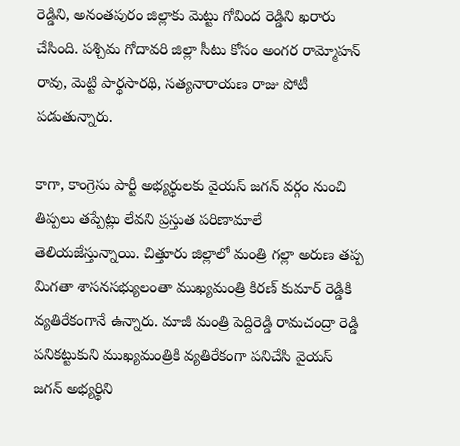రెడ్డిని, అనంతపురం జిల్లాకు మెట్టు గోవింద రెడ్డిని ఖరారు చేసింది. పశ్చిమ గోదావరి జిల్లా సీటు కోసం అంగర రామ్మోహన్ రావు, మెట్టి పార్థసారథి, సత్యనారాయణ రాజు పోటీ పడుతున్నారు.

కాగా, కాంగ్రెసు పార్టీ అభ్యర్థులకు వైయస్ జగన్ వర్గం నుంచి తిప్పలు తప్పేట్లు లేవని ప్రస్తుత పరిణామాలే తెలియజేస్తున్నాయి. చిత్తూరు జిల్లాలో మంత్రి గల్లా అరుణ తప్ప మిగతా శాసనసభ్యులంతా ముఖ్యమంత్రి కిరణ్ కుమార్ రెడ్డికి వ్యతిరేకంగానే ఉన్నారు. మాజీ మంత్రి పెద్దిరెడ్డి రామచంద్రా రెడ్డి పనికట్టుకుని ముఖ్యమంత్రికి వ్యతిరేకంగా పనిచేసి వైయస్ జగన్ అభ్యర్థిని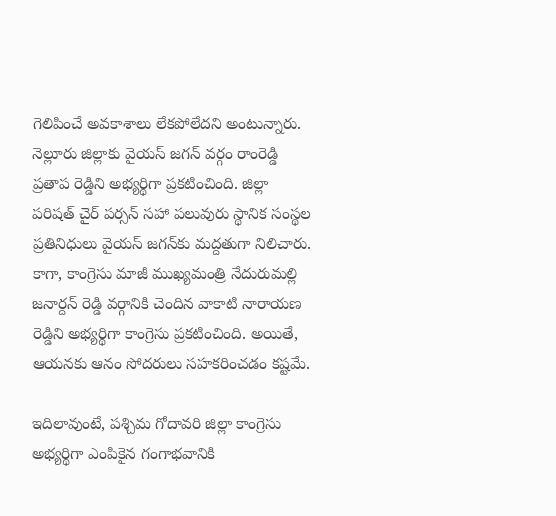గెలిపించే అవకాశాలు లేకపోలేదని అంటున్నారు. నెల్లూరు జిల్లాకు వైయస్ జగన్ వర్గం రాంరెడ్డి ప్రతాప రెడ్డిని అభ్యర్థిగా ప్రకటించింది. జిల్లా పరిషత్ చైర్ పర్సన్ సహా పలువురు స్థానిక సంస్థల ప్రతినిధులు వైయస్ జగన్‌కు మద్దతుగా నిలిచారు. కాగా, కాంగ్రెసు మాజీ ముఖ్యమంత్రి నేదురుమల్లి జనార్దన్ రెడ్డి వర్గానికి చెందిన వాకాటి నారాయణ రెడ్డిని అభ్యర్థిగా కాంగ్రెసు ప్రకటించింది. అయితే, ఆయనకు ఆనం సోదరులు సహకరించడం కష్టమే.

ఇదిలావుంటే, పశ్చిమ గోదావరి జిల్లా కాంగ్రెసు అభ్యర్థిగా ఎంపికైన గంగాభవానికి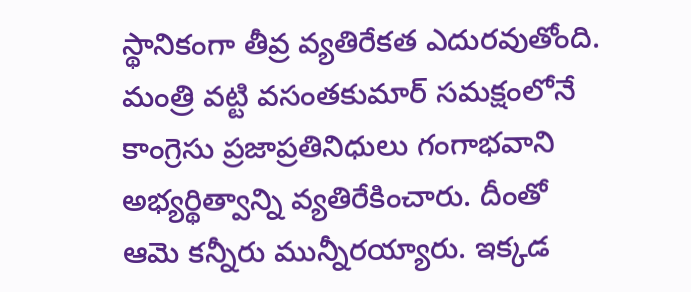స్థానికంగా తీవ్ర వ్యతిరేకత ఎదురవుతోంది. మంత్రి వట్టి వసంతకుమార్ సమక్షంలోనే కాంగ్రెసు ప్రజాప్రతినిధులు గంగాభవాని అభ్యర్థిత్వాన్ని వ్యతిరేకించారు. దీంతో ఆమె కన్నీరు మున్నీరయ్యారు. ఇక్కడ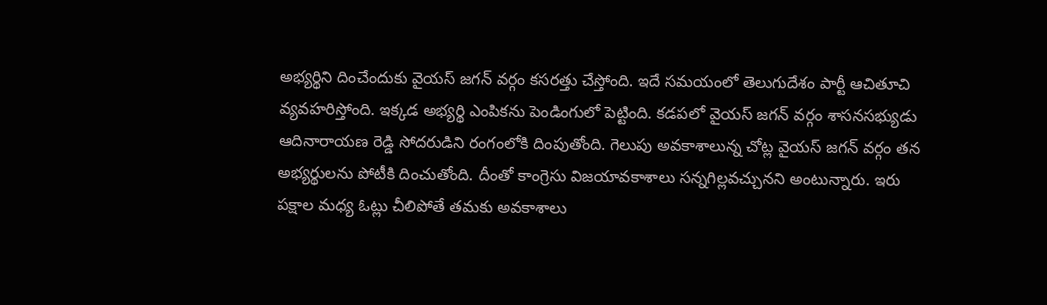అభ్యర్థిని దించేందుకు వైయస్ జగన్ వర్గం కసరత్తు చేస్తోంది. ఇదే సమయంలో తెలుగుదేశం పార్టీ ఆచితూచి వ్యవహరిస్తోంది. ఇక్కడ అభ్యర్థి ఎంపికను పెండింగులో పెట్టింది. కడపలో వైయస్ జగన్ వర్గం శాసనసభ్యుడు ఆదినారాయణ రెడ్డి సోదరుడిని రంగంలోకి దింపుతోంది. గెలుపు అవకాశాలున్న చోట్ల వైయస్ జగన్ వర్గం తన అభ్యర్థులను పోటీకి దించుతోంది. దీంతో కాంగ్రెసు విజయావకాశాలు సన్నగిల్లవచ్చునని అంటున్నారు. ఇరు పక్షాల మధ్య ఓట్లు చీలిపోతే తమకు అవకాశాలు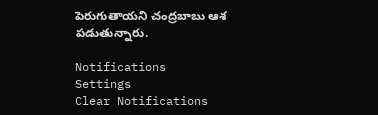పెరుగుతాయని చంద్రబాబు ఆశ పడుతున్నారు.

Notifications
Settings
Clear Notifications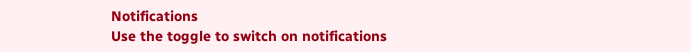Notifications
Use the toggle to switch on notifications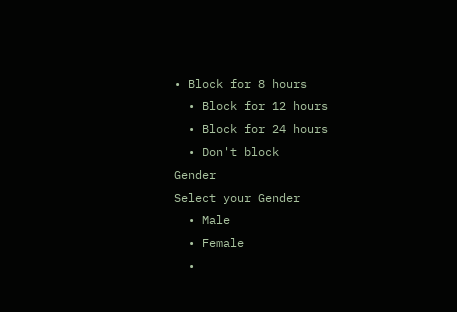• Block for 8 hours
  • Block for 12 hours
  • Block for 24 hours
  • Don't block
Gender
Select your Gender
  • Male
  • Female
  •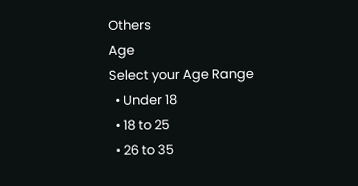Others
Age
Select your Age Range
  • Under 18
  • 18 to 25
  • 26 to 35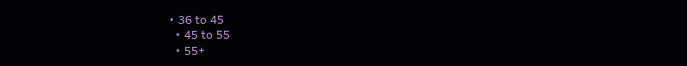• 36 to 45
  • 45 to 55
  • 55+